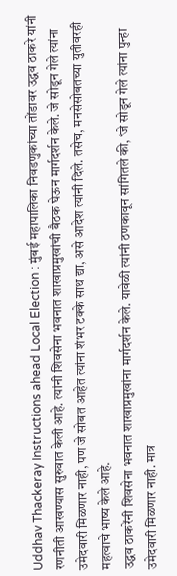Uddhav Thackeray Instructions ahead Local Election : मुंबई महापालिका निवडणुकांच्या तोंडावर उद्धव ठाकरे यांनी रणनीती आखण्यास सुरुवात केली आहे. त्यांनी शिवसेना भवनात शाखाप्रमुखांची बैठक घेऊन मार्गदर्शन केले. जे सोडून गेले त्यांना उमेदवारी मिळणार नाही, पण जे सोबत आहेत त्यांना शंभर टक्के साथ द्या, असे आदेश त्यांनी दिले. तसेच, मनसेसोबतच्या युतीवरही महत्वाचे भाष्य केले आहे.
उद्धव ठाकरेंनी शिवसेना भवनात शाखाप्रमुखांना मार्गदर्शन केले. यावेळी त्यांनी ठणकावून सांगितले की, ‘जे सोडून गेले त्यांना पुन्हा उमेदवारी मिळणार नाही. मात्र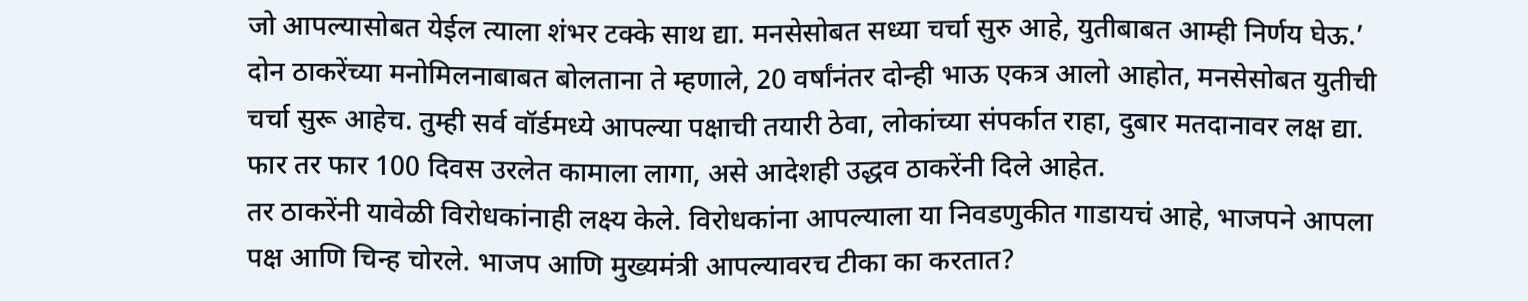जो आपल्यासोबत येईल त्याला शंभर टक्के साथ द्या. मनसेसोबत सध्या चर्चा सुरु आहे, युतीबाबत आम्ही निर्णय घेऊ.’
दोन ठाकरेंच्या मनोमिलनाबाबत बोलताना ते म्हणाले, 20 वर्षांनंतर दोन्ही भाऊ एकत्र आलो आहोत, मनसेसोबत युतीची चर्चा सुरू आहेच. तुम्ही सर्व वॉर्डमध्ये आपल्या पक्षाची तयारी ठेवा, लोकांच्या संपर्कात राहा, दुबार मतदानावर लक्ष द्या. फार तर फार 100 दिवस उरलेत कामाला लागा, असे आदेशही उद्धव ठाकरेंनी दिले आहेत.
तर ठाकरेंनी यावेळी विरोधकांनाही लक्ष्य केले. विरोधकांना आपल्याला या निवडणुकीत गाडायचं आहे, भाजपने आपला पक्ष आणि चिन्ह चोरले. भाजप आणि मुख्यमंत्री आपल्यावरच टीका का करतात?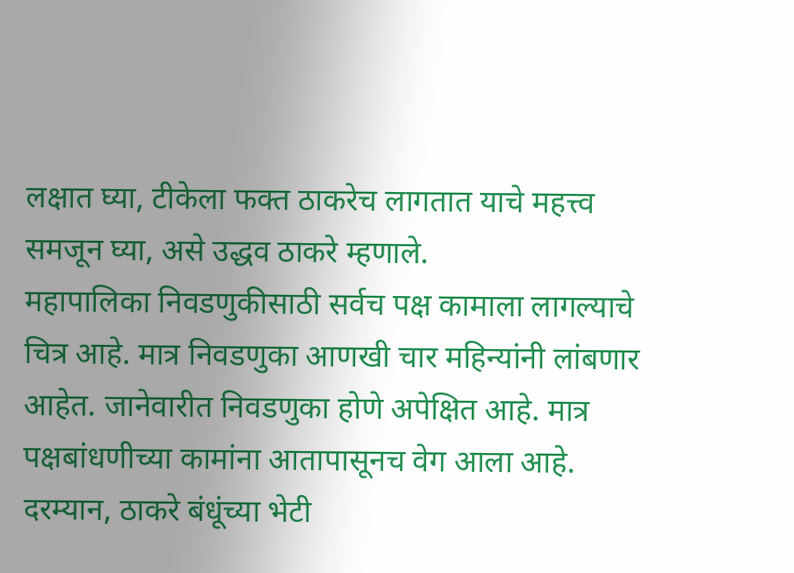लक्षात घ्या, टीकेला फक्त ठाकरेच लागतात याचे महत्त्व समजून घ्या, असे उद्धव ठाकरे म्हणाले.
महापालिका निवडणुकीसाठी सर्वच पक्ष कामाला लागल्याचे चित्र आहे. मात्र निवडणुका आणखी चार महिन्यांनी लांबणार आहेत. जानेवारीत निवडणुका होणे अपेक्षित आहे. मात्र पक्षबांधणीच्या कामांना आतापासूनच वेग आला आहे.
दरम्यान, ठाकरे बंधूंच्या भेटी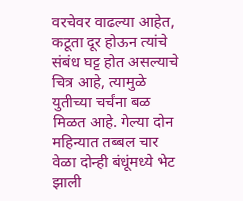वरचेवर वाढल्या आहेत, कटूता दूर होऊन त्यांचे संबंध घट्ट होत असल्याचे चित्र आहे, त्यामुळे युतीच्या चर्चंना बळ मिळत आहे. गेल्या दोन महिन्यात तब्बल चार वेळा दोन्ही बंधूंमध्ये भेट झाली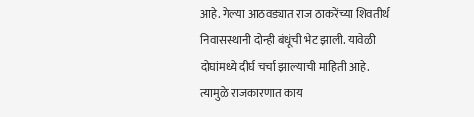आहे. गेल्या आठवड्यात राज ठाकरेंच्या शिवतीर्थ निवासस्थानी दोन्ही बंधूंची भेट झाली. यावेळी दोघांमध्ये दीर्घ चर्चा झाल्याची माहिती आहे. त्यामुळे राजकारणात काय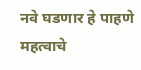नवे घडणार हे पाहणे महत्वाचे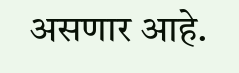असणार आहे.